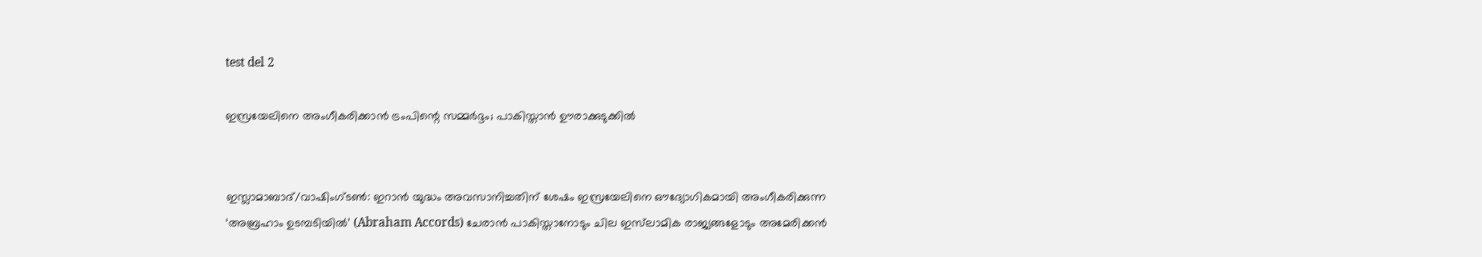test del 2

ഇസ്രയേലിനെ അംഗീകരിക്കാൻ ട്രംപിന്റെ സമ്മർദ്ദം; പാകിസ്താൻ ഊരാക്കുടുക്കിൽ


ഇസ്ലാമാബാദ്/വാഷിംഗ്ടൺ: ഇറാൻ യുദ്ധം അവസാനിച്ചതിന് ശേഷം ഇസ്രയേലിനെ ഔദ്യോഗികമായി അംഗീകരിക്കുന്ന ‘അബ്രഹാം ഉടമ്പടിയിൽ’ (Abraham Accords) ചേരാൻ പാകിസ്താനോടും ചില ഇസ്‌ലാമിക രാജ്യങ്ങളോടും അമേരിക്കൻ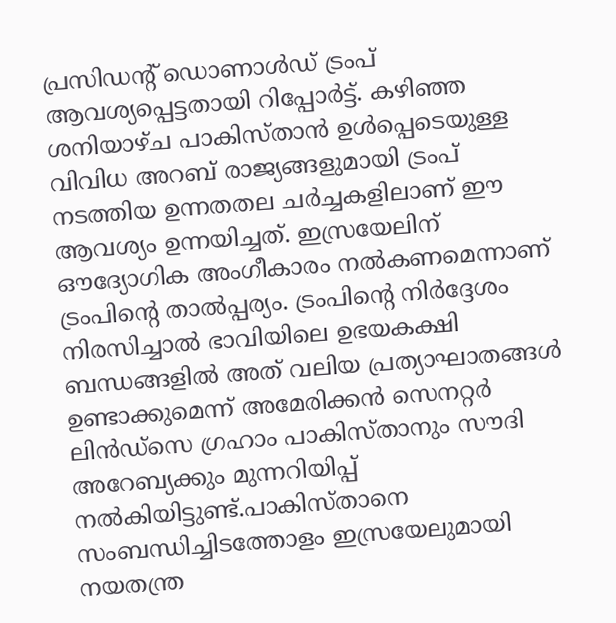പ്രസിഡന്റ് ഡൊണാൾഡ് ട്രംപ് ആവശ്യപ്പെട്ടതായി റിപ്പോർട്ട്. കഴിഞ്ഞ ശനിയാഴ്ച പാകിസ്താൻ ഉൾപ്പെടെയുള്ള വിവിധ അറബ് രാജ്യങ്ങളുമായി ട്രംപ് നടത്തിയ ഉന്നതതല ചർച്ചകളിലാണ് ഈ ആവശ്യം ഉന്നയിച്ചത്. ഇസ്രയേലിന് ഔദ്യോഗിക അംഗീകാരം നൽകണമെന്നാണ് ട്രംപിന്റെ താൽപ്പര്യം. ട്രംപിന്റെ നിർദ്ദേശം നിരസിച്ചാൽ ഭാവിയിലെ ഉഭയകക്ഷി ബന്ധങ്ങളിൽ അത് വലിയ പ്രത്യാഘാതങ്ങൾ ഉണ്ടാക്കുമെന്ന് അമേരിക്കൻ സെനറ്റർ ലിൻഡ്സെ ഗ്രഹാം പാകിസ്താനും സൗദി അറേബ്യക്കും മുന്നറിയിപ്പ് നൽകിയിട്ടുണ്ട്.പാകിസ്താനെ സംബന്ധിച്ചിടത്തോളം ഇസ്രയേലുമായി നയതന്ത്ര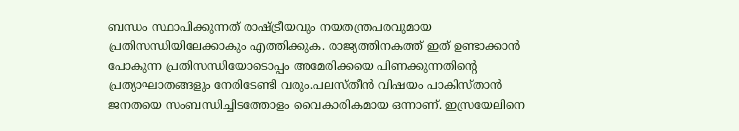ബന്ധം സ്ഥാപിക്കുന്നത് രാഷ്ട്രീയവും നയതന്ത്രപരവുമായ പ്രതിസന്ധിയിലേക്കാകും എത്തിക്കുക. രാജ്യത്തിനകത്ത്‌ ഇത് ഉണ്ടാക്കാൻ പോകുന്ന പ്രതിസന്ധിയോടൊപ്പം അമേരിക്കയെ പിണക്കുന്നതിന്റെ പ്രത്യാഘാതങ്ങളും നേരിടേണ്ടി വരും.പലസ്തീൻ വിഷയം പാകിസ്താൻ ജനതയെ സംബന്ധിച്ചിടത്തോളം വൈകാരികമായ ഒന്നാണ്. ഇസ്രയേലിനെ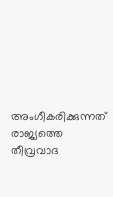അംഗീകരിക്കുന്നത് രാജ്യത്തെ തീവ്രവാദ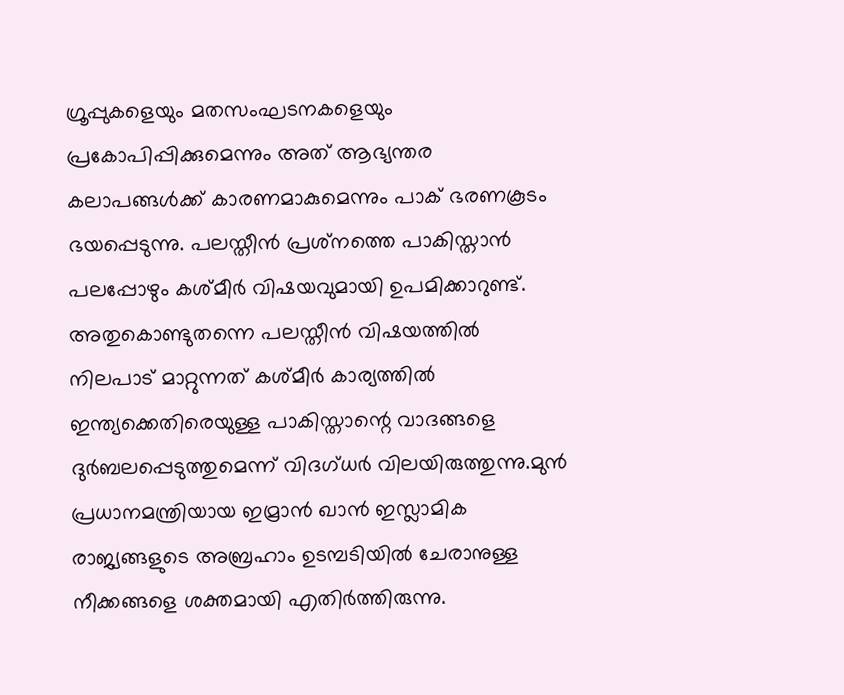ഗ്രൂപ്പുകളെയും മതസംഘടനകളെയും പ്രകോപിപ്പിക്കുമെന്നും അത് ആഭ്യന്തര കലാപങ്ങൾക്ക് കാരണമാകുമെന്നും പാക് ഭരണകൂടം ഭയപ്പെടുന്നു. പലസ്തീൻ പ്രശ്‌നത്തെ പാകിസ്താൻ പലപ്പോഴും കശ്മീർ വിഷയവുമായി ഉപമിക്കാറുണ്ട്. അതുകൊണ്ടുതന്നെ പലസ്തീൻ വിഷയത്തിൽ നിലപാട് മാറ്റുന്നത് കശ്മീർ കാര്യത്തിൽ ഇന്ത്യക്കെതിരെയുള്ള പാകിസ്താന്റെ വാദങ്ങളെ ദുർബലപ്പെടുത്തുമെന്ന് വിദഗ്ധർ വിലയിരുത്തുന്നു.മുൻ പ്രധാനമന്ത്രിയായ ഇമ്രാൻ ഖാൻ ഇസ്ലാമിക രാജ്യങ്ങളുടെ അബ്രഹാം ഉടമ്പടിയിൽ ചേരാനുള്ള നീക്കങ്ങളെ ശക്തമായി എതിർത്തിരുന്നു.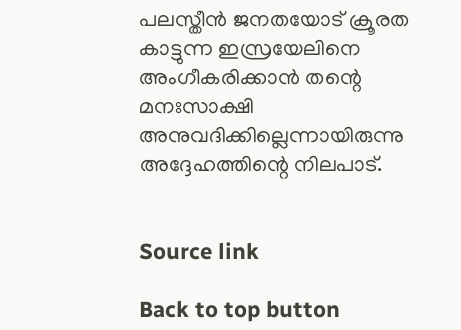പലസ്തീൻ ജനതയോട് ക്രൂരത കാട്ടുന്ന ഇസ്രയേലിനെ അംഗീകരിക്കാൻ തന്റെ മനഃസാക്ഷി അനുവദിക്കില്ലെന്നായിരുന്നു അദ്ദേഹത്തിന്റെ നിലപാട്.


Source link

Back to top button